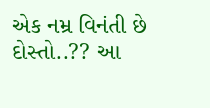એક નમ્ર વિનંતી છે દોસ્તો..?? આ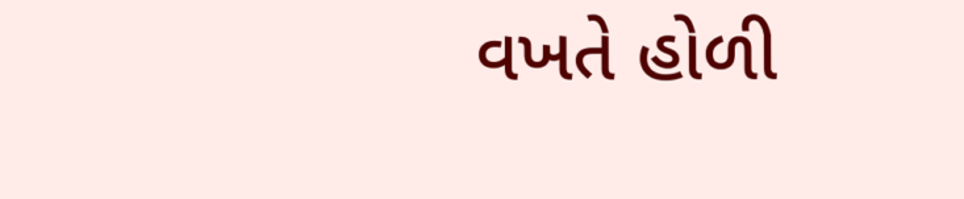વખતે હોળી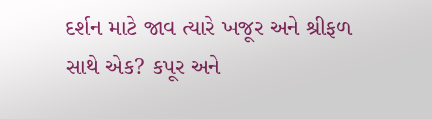દર્શન માટે જાવ ત્યારે ખજૂર અને શ્રીફળ સાથે એક? કપૂર અને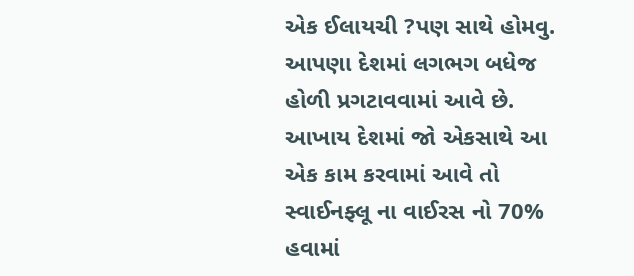એક ઈલાયચી ?પણ સાથે હોમવુ. આપણા દેશમાં લગભગ બધેજ હોળી પ્રગટાવવામાં આવે છે. આખાય દેશમાં જો એકસાથે આ એક કામ કરવામાં આવે તો સ્વાઈનફ્લૂ ના વાઈરસ નો 70% હવામાં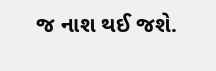જ નાશ થઈ જશે.